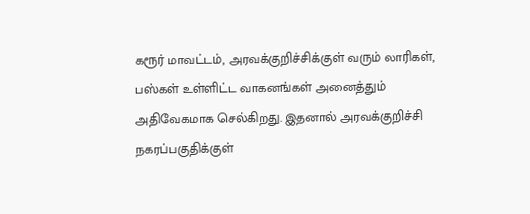கரூர் மாவட்டம், அரவக்குறிச்சிக்குள் வரும் லாரிகள், பஸ்கள் உள்ளிட்ட வாகனங்கள் அனைத்தும் அதிவேகமாக செல்கிறது. இதனால் அரவக்குறிச்சி நகரப்பகுதிக்குள்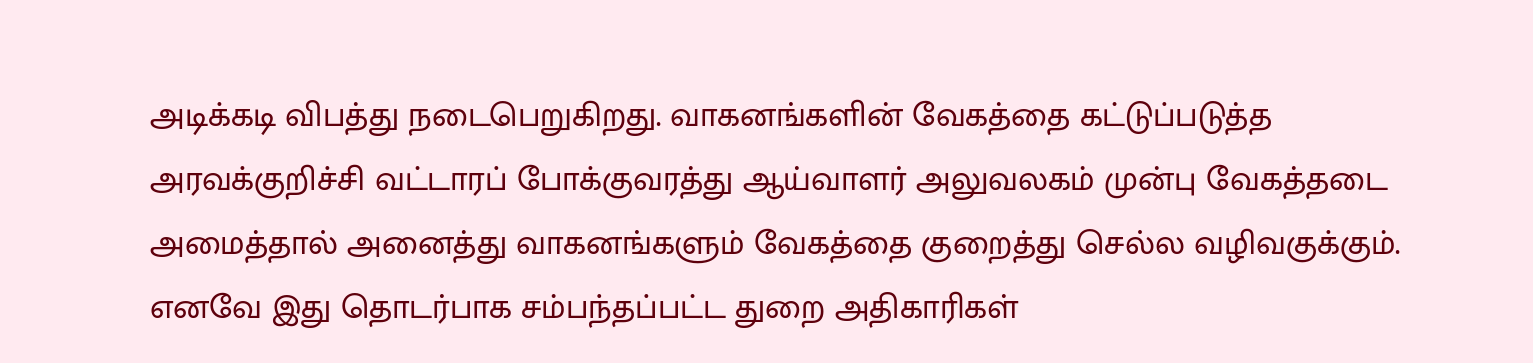அடிக்கடி விபத்து நடைபெறுகிறது. வாகனங்களின் வேகத்தை கட்டுப்படுத்த அரவக்குறிச்சி வட்டாரப் போக்குவரத்து ஆய்வாளர் அலுவலகம் முன்பு வேகத்தடை அமைத்தால் அனைத்து வாகனங்களும் வேகத்தை குறைத்து செல்ல வழிவகுக்கும். எனவே இது தொடர்பாக சம்பந்தப்பட்ட துறை அதிகாரிகள்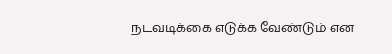நடவடிக்கை எடுக்க வேண்டும் என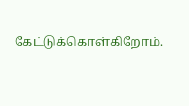கேட்டுக்கொள்கிறோம்.